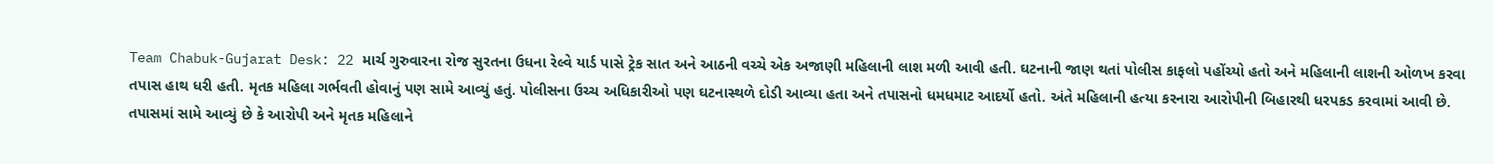Team Chabuk-Gujarat Desk: 22 માર્ચ ગુરુવારના રોજ સુરતના ઉધના રેલ્વે યાર્ડ પાસે ટ્રેક સાત અને આઠની વચ્ચે એક અજાણી મહિલાની લાશ મળી આવી હતી. ઘટનાની જાણ થતાં પોલીસ કાફલો પહોંચ્યો હતો અને મહિલાની લાશની ઓળખ કરવા તપાસ હાથ ધરી હતી. મૃતક મહિલા ગર્ભવતી હોવાનું પણ સામે આવ્યું હતું. પોલીસના ઉચ્ચ અધિકારીઓ પણ ઘટનાસ્થળે દોડી આવ્યા હતા અને તપાસનો ધમધમાટ આદર્યો હતો. અંતે મહિલાની હત્યા કરનારા આરોપીની બિહારથી ધરપકડ કરવામાં આવી છે. તપાસમાં સામે આવ્યું છે કે આરોપી અને મૃતક મહિલાને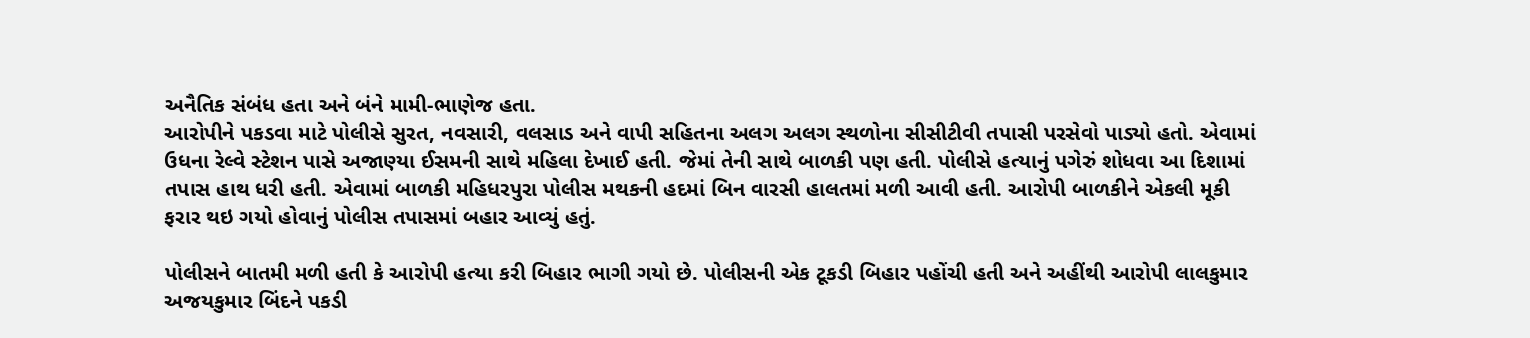અનૈતિક સંબંધ હતા અને બંને મામી-ભાણેજ હતા.
આરોપીને પકડવા માટે પોલીસે સુરત, નવસારી, વલસાડ અને વાપી સહિતના અલગ અલગ સ્થળોના સીસીટીવી તપાસી પરસેવો પાડ્યો હતો. એવામાં ઉધના રેલ્વે સ્ટેશન પાસે અજાણ્યા ઈસમની સાથે મહિલા દેખાઈ હતી. જેમાં તેની સાથે બાળકી પણ હતી. પોલીસે હત્યાનું પગેરું શોધવા આ દિશામાં તપાસ હાથ ધરી હતી. એવામાં બાળકી મહિધરપુરા પોલીસ મથકની હદમાં બિન વારસી હાલતમાં મળી આવી હતી. આરોપી બાળકીને એકલી મૂકી ફરાર થઇ ગયો હોવાનું પોલીસ તપાસમાં બહાર આવ્યું હતું.

પોલીસને બાતમી મળી હતી કે આરોપી હત્યા કરી બિહાર ભાગી ગયો છે. પોલીસની એક ટૂકડી બિહાર પહોંચી હતી અને અહીંથી આરોપી લાલકુમાર અજયકુમાર બિંદને પકડી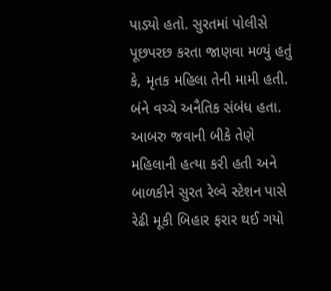પાડ્યો હતો. સુરતમાં પોલીસે પૂછપરછ કરતા જાણવા મળ્યું હતું કે, મૃતક મહિલા તેની મામી હતી. બંને વચ્ચે અનૈતિક સંબંધ હતા. આબરુ જવાની બીકે તેણે મહિલાની હત્યા કરી હતી અને બાળકીને સુરત રેલ્વે સ્ટેશન પાસે રેઢી મૂકી બિહાર ફરાર થઈ ગયો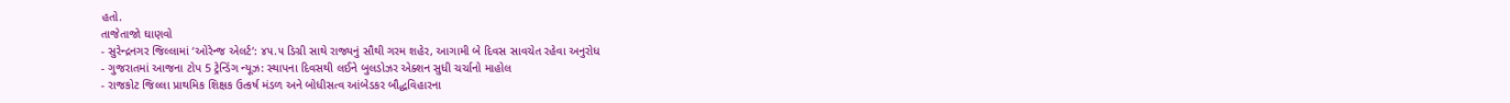હતો.
તાજેતાજો ઘાણવો
- સુરેન્દ્રનગર જિલ્લામાં ‘ઓરેન્જ એલર્ટ’: ૪૫.૫ ડિગ્રી સાથે રાજ્યનું સૌથી ગરમ શહેર, આગામી બે દિવસ સાવચેત રહેવા અનુરોધ
- ગુજરાતમાં આજના ટોપ 5 ટ્રેન્ડિંગ ન્યૂઝ: સ્થાપના દિવસથી લઈને બુલડોઝર એક્શન સુધી ચર્ચાનો માહોલ
- રાજકોટ જિલ્લા પ્રાથમિક શિક્ષક ઉત્કર્ષ મંડળ અને બોધીસત્વ આંબેડકર બૌદ્ધવિહારના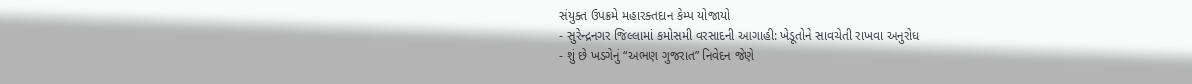સંયુક્ત ઉપક્રમે મહારક્તદાન કેમ્પ યોજાયો
- સુરેન્દ્રનગર જિલ્લામાં કમોસમી વરસાદની આગાહી: ખેડૂતોને સાવચેતી રાખવા અનુરોધ
- શું છે ખડગેનું “અભણ ગુજરાત” નિવેદન જેણે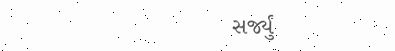સર્જ્યું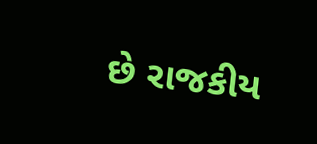છે રાજકીય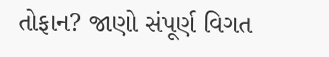તોફાન? જાણો સંપૂર્ણ વિગત